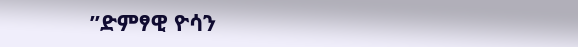”ድምፃዊ ዮሳን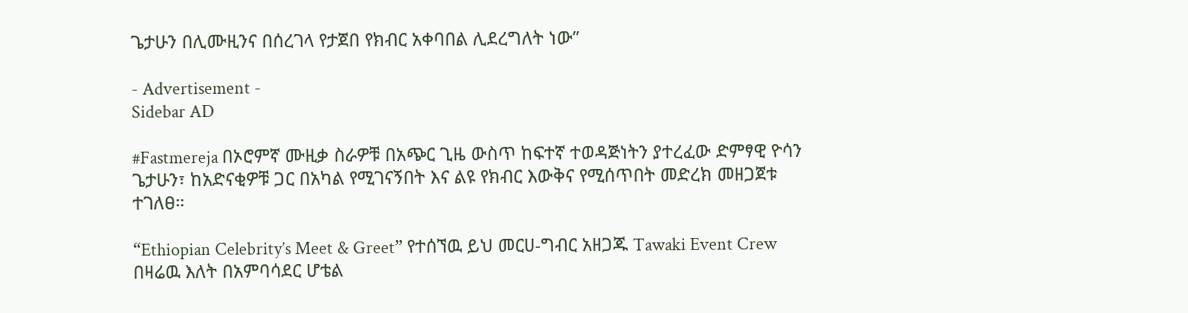ጌታሁን በሊሙዚንና በሰረገላ የታጀበ የክብር አቀባበል ሊደረግለት ነው”

- Advertisement -
Sidebar AD

#Fastmereja በኦሮምኛ ሙዚቃ ስራዎቹ በአጭር ጊዜ ውስጥ ከፍተኛ ተወዳጅነትን ያተረፈው ድምፃዊ ዮሳን ጌታሁን፣ ከአድናቂዎቹ ጋር በአካል የሚገናኝበት እና ልዩ የክብር እውቅና የሚሰጥበት መድረክ መዘጋጀቱ ተገለፀ።

“Ethiopian Celebrity’s Meet & Greet” የተሰኘዉ ይህ መርሀ-ግብር አዘጋጁ Tawaki Event Crew በዛሬዉ እለት በአምባሳደር ሆቴል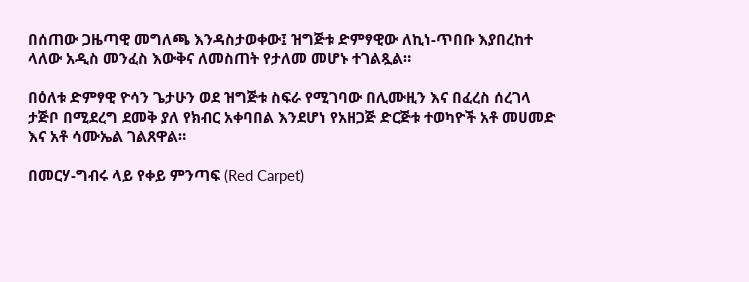በሰጠው ጋዜጣዊ መግለጫ እንዳስታወቀው፤ ዝግጅቱ ድምፃዊው ለኪነ-ጥበቡ እያበረከተ ላለው አዲስ መንፈስ እውቅና ለመስጠት የታለመ መሆኑ ተገልጿል።

በዕለቱ ድምፃዊ ዮሳን ጌታሁን ወደ ዝግጅቱ ስፍራ የሚገባው በሊሙዚን እና በፈረስ ሰረገላ ታጅቦ በሚደረግ ደመቅ ያለ የክብር አቀባበል እንደሆነ የአዘጋጅ ድርጅቱ ተወካዮች አቶ መሀመድ እና አቶ ሳሙኤል ገልጸዋል።

በመርሃ-ግብሩ ላይ የቀይ ምንጣፍ (Red Carpet)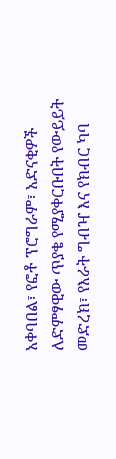አቀባበል፣ የፎቶ ፕሮግራም፣ አድናቂዎች ለድምፃዊው ጥያቄ የሚያቀርቡበት የውይይት መድረክ፣ የእራት ግብዣ እና የክብር ካባ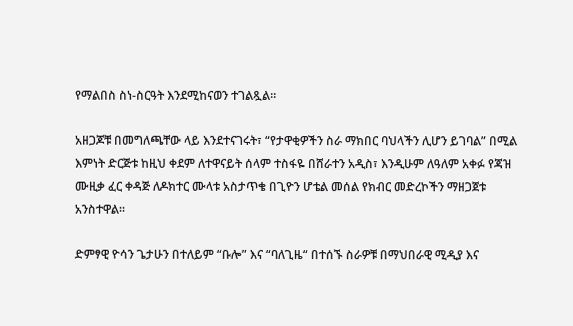የማልበስ ስነ-ስርዓት እንደሚከናወን ተገልጿል።

አዘጋጆቹ በመግለጫቸው ላይ እንደተናገሩት፣ “የታዋቂዎችን ስራ ማክበር ባህላችን ሊሆን ይገባል” በሚል እምነት ድርጅቱ ከዚህ ቀደም ለተዋናይት ሰላም ተስፋዬ በሸራተን አዲስ፣ እንዲሁም ለዓለም አቀፉ የጃዝ ሙዚቃ ፈር ቀዳጅ ለዶክተር ሙላቱ አስታጥቄ በጊዮን ሆቴል መሰል የክብር መድረኮችን ማዘጋጀቱ አንስተዋል።

ድምፃዊ ዮሳን ጌታሁን በተለይም “ቡሎ” እና “ባለጊዜ“ በተሰኙ ስራዎቹ በማህበራዊ ሚዲያ እና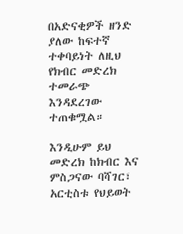በአድናቂዎች ዘንድ ያለው ከፍተኛ ተቀባይነት ለዚህ የክብር መድረክ ተመራጭ እንዳደረገው ተጠቁሟል።

እንዲሁም ይህ መድረክ ከክብር እና ምስጋናው ባሻገር፣ አርቲስቱ የህይወት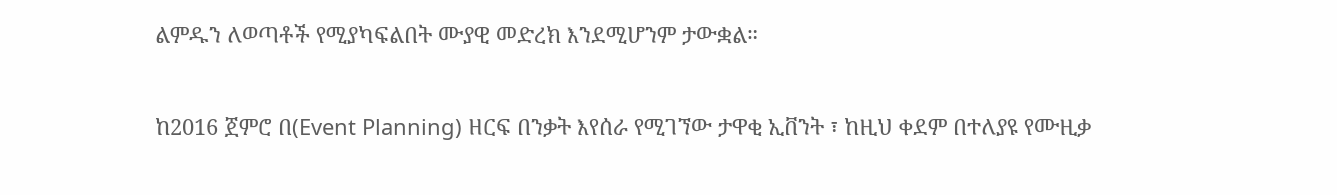ልምዱን ለወጣቶች የሚያካፍልበት ሙያዊ መድረክ እንደሚሆንም ታውቋል።

ከ2016 ጀምሮ በ(Event Planning) ዘርፍ በንቃት እየሰራ የሚገኘው ታዋቂ ኢቨንት ፣ ከዚህ ቀደም በተለያዩ የሙዚቃ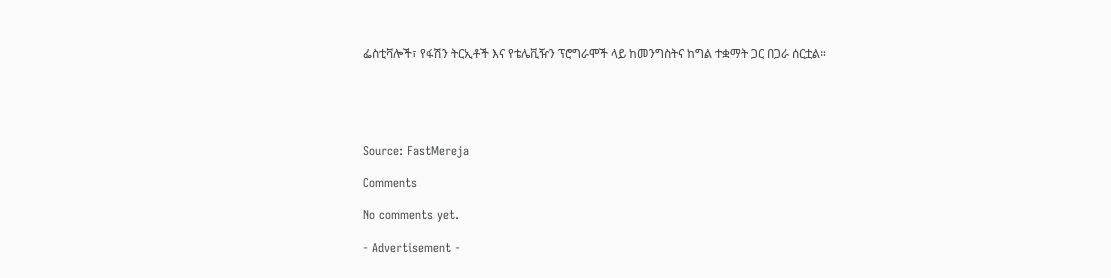ፌስቲቫሎች፣ የፋሽን ትርኢቶች እና የቴሌቪዥን ፕሮግራሞች ላይ ከመንግስትና ከግል ተቋማት ጋር በጋራ ሰርቷል።





Source: FastMereja

Comments

No comments yet.

- Advertisement -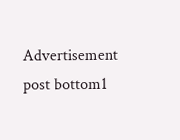Advertisement post bottom1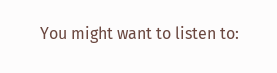You might want to listen to: